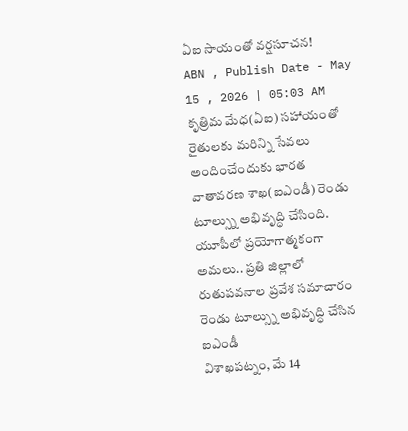ఏఐ సాయంతో వర్షసూచన!
ABN , Publish Date - May 15 , 2026 | 05:03 AM
కృత్రిమ మేధ(ఏఐ) సహాయంతో రైతులకు మరిన్ని సేవలు అందించేందుకు భారత వాతావరణ శాఖ(ఐఎండీ) రెండు టూల్స్ను అభివృద్ధి చేసింది.
యూపీలో ప్రయోగాత్మకంగా అమలు.. ప్రతి జిల్లాలో రుతుపవనాల ప్రవేశ సమాచారం
రెండు టూల్స్ను అభివృద్ధి చేసిన ఐఎండీ
విశాఖపట్నం, మే 14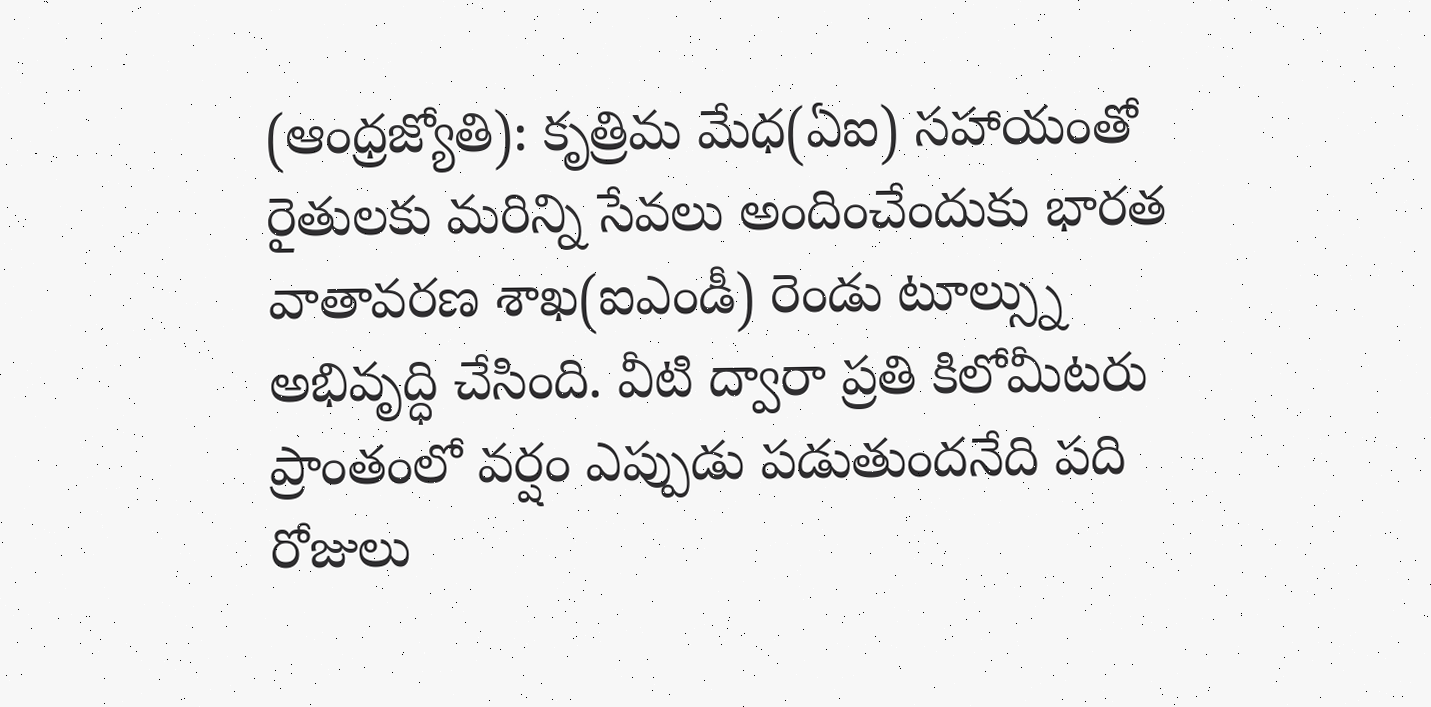(ఆంధ్రజ్యోతి): కృత్రిమ మేధ(ఏఐ) సహాయంతో రైతులకు మరిన్ని సేవలు అందించేందుకు భారత వాతావరణ శాఖ(ఐఎండీ) రెండు టూల్స్ను అభివృద్ధి చేసింది. వీటి ద్వారా ప్రతి కిలోమీటరు ప్రాంతంలో వర్షం ఎప్పుడు పడుతుందనేది పది రోజులు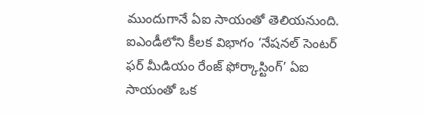ముందుగానే ఏఐ సాయంతో తెలియనుంది. ఐఎండీలోని కీలక విభాగం ‘నేషనల్ సెంటర్ ఫర్ మీడియం రేంజ్ ఫోర్కాస్టింగ్’ ఏఐ సాయంతో ఒక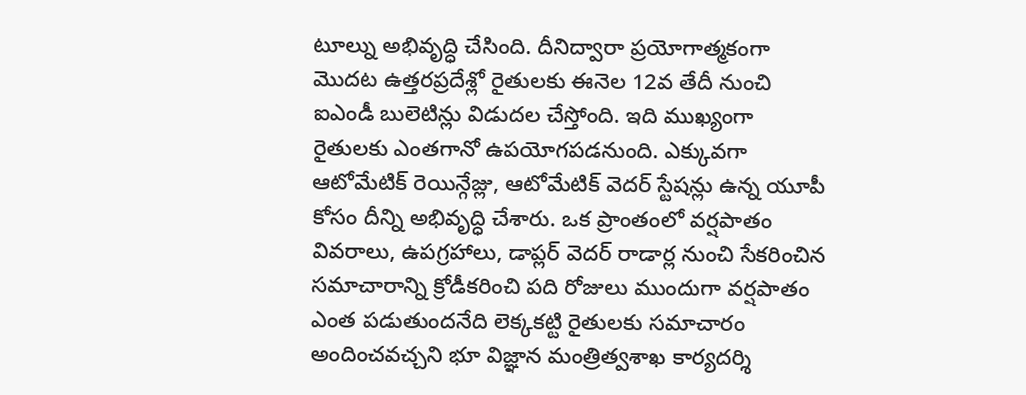టూల్ను అభివృద్ధి చేసింది. దీనిద్వారా ప్రయోగాత్మకంగా మొదట ఉత్తరప్రదేశ్లో రైతులకు ఈనెల 12వ తేదీ నుంచి ఐఎండీ బులెటిన్లు విడుదల చేస్తోంది. ఇది ముఖ్యంగా రైతులకు ఎంతగానో ఉపయోగపడనుంది. ఎక్కువగా ఆటోమేటిక్ రెయిన్గేజ్లు, ఆటోమేటిక్ వెదర్ స్టేషన్లు ఉన్న యూపీ కోసం దీన్ని అభివృద్ధి చేశారు. ఒక ప్రాంతంలో వర్షపాతం వివరాలు, ఉపగ్రహాలు, డాప్లర్ వెదర్ రాడార్ల నుంచి సేకరించిన సమాచారాన్ని క్రోడీకరించి పది రోజులు ముందుగా వర్షపాతం ఎంత పడుతుందనేది లెక్కకట్టి రైతులకు సమాచారం అందించవచ్చని భూ విజ్ఞాన మంత్రిత్వశాఖ కార్యదర్శి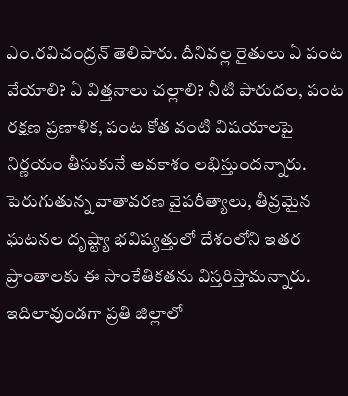ఎం.రవిచంద్రన్ తెలిపారు. దీనివల్ల రైతులు ఏ పంట వేయాలి? ఏ విత్తనాలు చల్లాలి? నీటి పారుదల, పంట రక్షణ ప్రణాళిక, పంట కోత వంటి విషయాలపై నిర్ణయం తీసుకునే అవకాశం లభిస్తుందన్నారు. పెరుగుతున్న వాతావరణ వైపరీత్యాలు, తీవ్రమైన ఘటనల దృష్ట్యా భవిష్యత్తులో దేశంలోని ఇతర ప్రాంతాలకు ఈ సాంకేతికతను విస్తరిస్తామన్నారు. ఇదిలావుండగా ప్రతి జిల్లాలో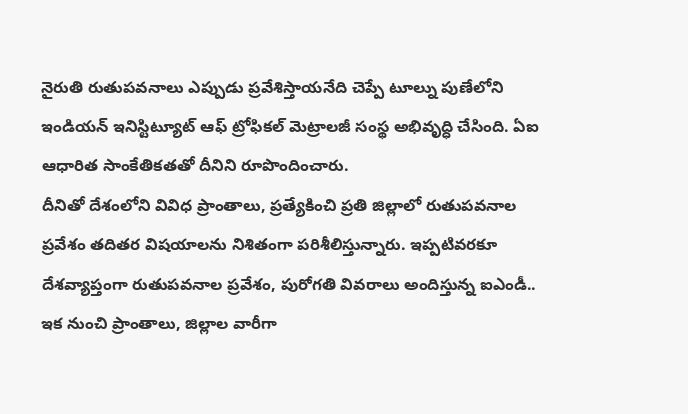నైరుతి రుతుపవనాలు ఎప్పుడు ప్రవేశిస్తాయనేది చెప్పే టూల్ను పుణేలోని ఇండియన్ ఇనిస్టిట్యూట్ ఆఫ్ ట్రోఫికల్ మెట్రాలజీ సంస్థ అభివృద్ధి చేసింది. ఏఐ ఆధారిత సాంకేతికతతో దీనిని రూపొందించారు.
దీనితో దేశంలోని వివిధ ప్రాంతాలు, ప్రత్యేకించి ప్రతి జిల్లాలో రుతుపవనాల ప్రవేశం తదితర విషయాలను నిశితంగా పరిశీలిస్తున్నారు. ఇప్పటివరకూ దేశవ్యాప్తంగా రుతుపవనాల ప్రవేశం, పురోగతి వివరాలు అందిస్తున్న ఐఎండీ.. ఇక నుంచి ప్రాంతాలు, జిల్లాల వారీగా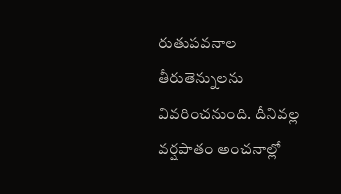రుతుపవనాల తీరుతెన్నులను వివరించనుంది. దీనివల్ల వర్షపాతం అంచనాల్లో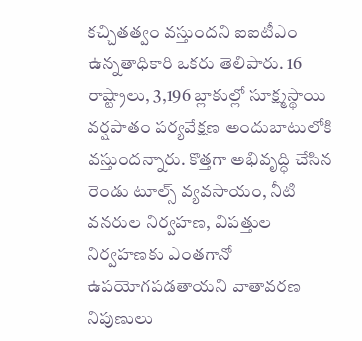కచ్చితత్వం వస్తుందని ఐఐటీఎం ఉన్నతాధికారి ఒకరు తెలిపారు. 16 రాష్ట్రాలు, 3,196 బ్లాకుల్లో సూక్ష్మస్థాయి వర్షపాతం పర్యవేక్షణ అందుబాటులోకి వస్తుందన్నారు. కొత్తగా అభివృద్ధి చేసిన రెండు టూల్స్ వ్యవసాయం, నీటి వనరుల నిర్వహణ, విపత్తుల నిర్వహణకు ఎంతగానో ఉపయోగపడతాయని వాతావరణ నిపుణులు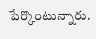పేర్కొంటున్నారు.